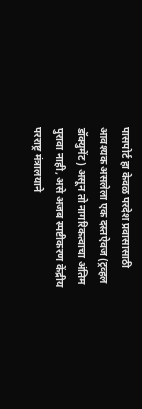पासपोर्ट हा केवळ परदेश प्रवासासाठी आवश्यक असलेला एक दस्तऐवज (ट्रव्हल डॉक्युमेंट) असून तो नागरिकत्वाचा अंतिम पुरावा नाही, असे अजब स्पष्टीकरण केंद्रीय परराष्ट्र मंत्रालयाने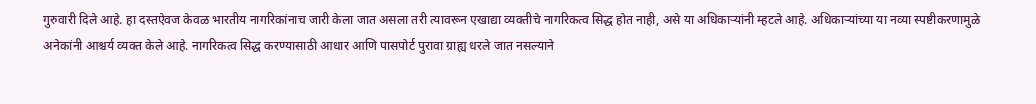गुरुवारी दिले आहे. हा दस्तऐवज केवळ भारतीय नागरिकांनाच जारी केला जात असला तरी त्यावरून एखाद्या व्यक्तीचे नागरिकत्व सिद्ध होत नाही, असे या अधिकाऱ्यांनी म्हटले आहे. अधिकाऱ्यांच्या या नव्या स्पष्टीकरणामुळे अनेकांनी आश्चर्य व्यक्त केले आहे. नागरिकत्व सिद्ध करण्यासाठी आधार आणि पासपोर्ट पुरावा ग्राह्य धरले जात नसल्याने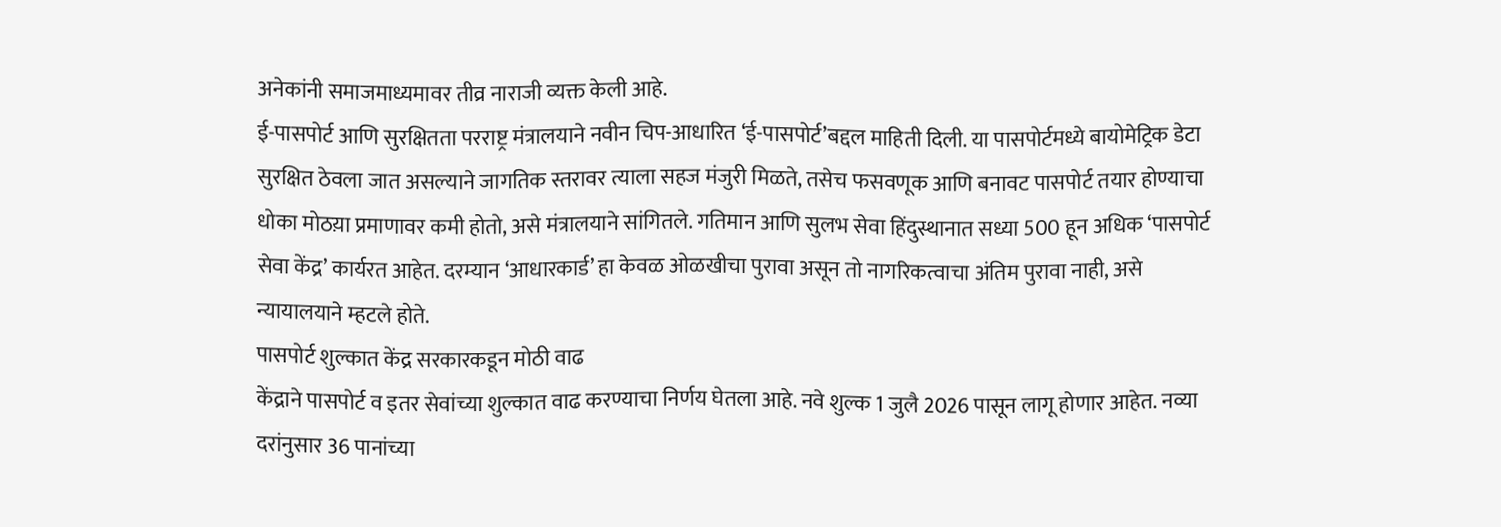अनेकांनी समाजमाध्यमावर तीव्र नाराजी व्यक्त केली आहे.
ई-पासपोर्ट आणि सुरक्षितता परराष्ट्र मंत्रालयाने नवीन चिप-आधारित ‘ई-पासपोर्ट’बद्दल माहिती दिली. या पासपोर्टमध्ये बायोमेट्रिक डेटा सुरक्षित ठेवला जात असल्याने जागतिक स्तरावर त्याला सहज मंजुरी मिळते, तसेच फसवणूक आणि बनावट पासपोर्ट तयार होण्याचा धोका मोठय़ा प्रमाणावर कमी होतो, असे मंत्रालयाने सांगितले. गतिमान आणि सुलभ सेवा हिंदुस्थानात सध्या 500 हून अधिक ‘पासपोर्ट सेवा केंद्र’ कार्यरत आहेत. दरम्यान ‘आधारकार्ड’ हा केवळ ओळखीचा पुरावा असून तो नागरिकत्वाचा अंतिम पुरावा नाही, असे न्यायालयाने म्हटले होते.
पासपोर्ट शुल्कात केंद्र सरकारकडून मोठी वाढ
केंद्राने पासपोर्ट व इतर सेवांच्या शुल्कात वाढ करण्याचा निर्णय घेतला आहे. नवे शुल्क 1 जुलै 2026 पासून लागू होणार आहेत. नव्या दरांनुसार 36 पानांच्या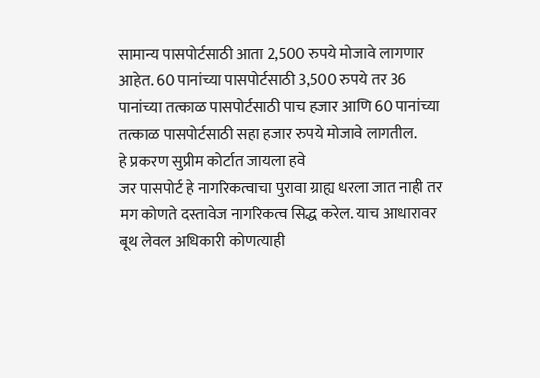सामान्य पासपोर्टसाठी आता 2,500 रुपये मोजावे लागणार आहेत. 60 पानांच्या पासपोर्टसाठी 3,500 रुपये तर 36 पानांच्या तत्काळ पासपोर्टसाठी पाच हजार आणि 60 पानांच्या तत्काळ पासपोर्टसाठी सहा हजार रुपये मोजावे लागतील.
हे प्रकरण सुप्रीम कोर्टात जायला हवे
जर पासपोर्ट हे नागरिकत्वाचा पुरावा ग्राह्य धरला जात नाही तर मग कोणते दस्तावेज नागरिकत्व सिद्ध करेल. याच आधारावर बूथ लेवल अधिकारी कोणत्याही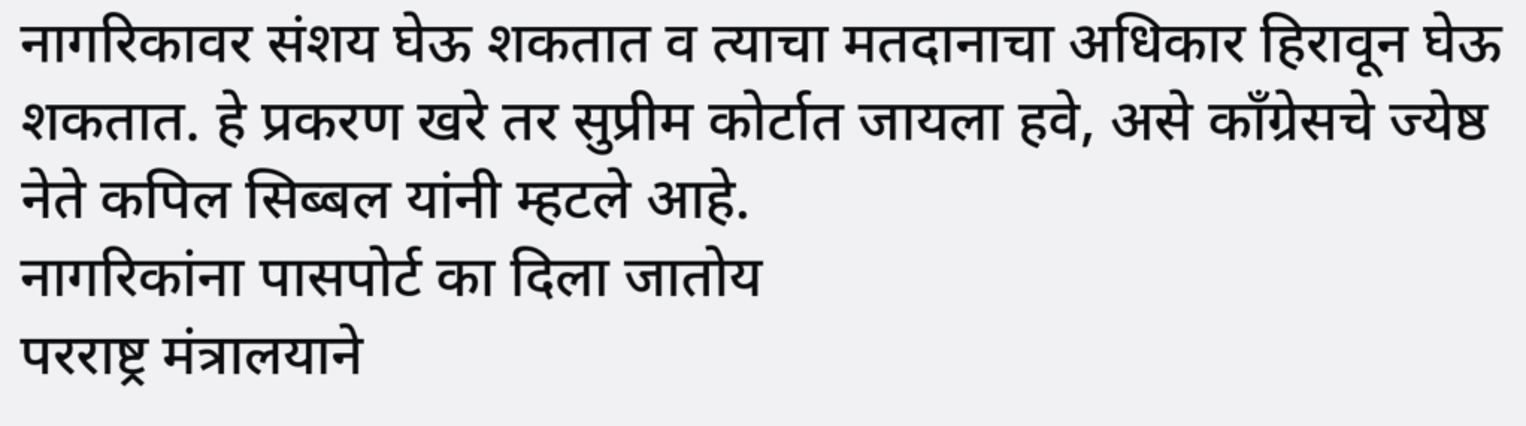नागरिकावर संशय घेऊ शकतात व त्याचा मतदानाचा अधिकार हिरावून घेऊ शकतात. हे प्रकरण खरे तर सुप्रीम कोर्टात जायला हवे, असे काँग्रेसचे ज्येष्ठ नेते कपिल सिब्बल यांनी म्हटले आहे.
नागरिकांना पासपोर्ट का दिला जातोय
परराष्ट्र मंत्रालयाने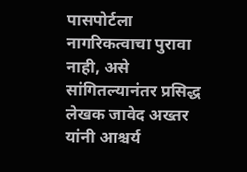पासपोर्टला नागरिकत्वाचा पुरावा नाही, असे सांगितल्यानंतर प्रसिद्ध लेखक जावेद अख्तर यांनी आश्चर्य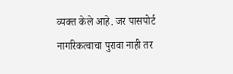व्यक्त केले आहे. जर पासपोर्ट नागरिकत्वाचा पुरावा नाही तर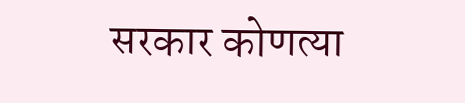सरकार कोणत्या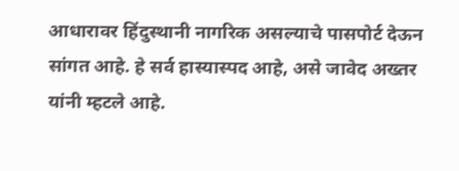आधारावर हिंदुस्थानी नागरिक असल्याचे पासपोर्ट देऊन सांगत आहे. हे सर्व हास्यास्पद आहे, असे जावेद अख्तर यांनी म्हटले आहे.